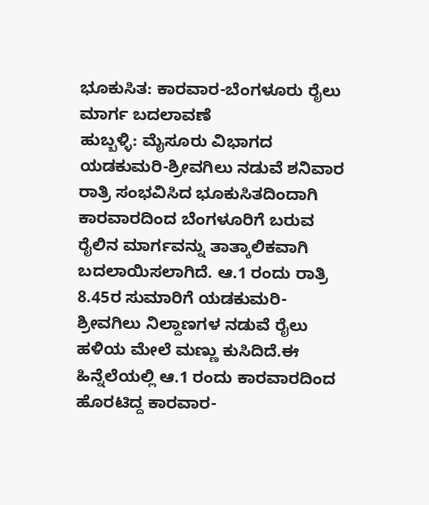ಭೂಕುಸಿತ: ಕಾರವಾರ-ಬೆಂಗಳೂರು ರೈಲು ಮಾರ್ಗ ಬದಲಾವಣೆ
ಹುಬ್ಬಳ್ಳಿ: ಮೈಸೂರು ವಿಭಾಗದ ಯಡಕುಮರಿ-ಶ್ರೀವಗಿಲು ನಡುವೆ ಶನಿವಾರ ರಾತ್ರಿ ಸಂಭವಿಸಿದ ಭೂಕುಸಿತದಿಂದಾಗಿ ಕಾರವಾರದಿಂದ ಬೆಂಗಳೂರಿಗೆ ಬರುವ ರೈಲಿನ ಮಾರ್ಗವನ್ನು ತಾತ್ಕಾಲಿಕವಾಗಿ ಬದಲಾಯಿಸಲಾಗಿದೆ. ಆ.1 ರಂದು ರಾತ್ರಿ 8.45ರ ಸುಮಾರಿಗೆ ಯಡಕುಮರಿ-ಶ್ರೀವಗಿಲು ನಿಲ್ದಾಣಗಳ ನಡುವೆ ರೈಲು ಹಳಿಯ ಮೇಲೆ ಮಣ್ಣು ಕುಸಿದಿದೆ.ಈ ಹಿನ್ನೆಲೆಯಲ್ಲಿ ಆ.1 ರಂದು ಕಾರವಾರದಿಂದ ಹೊರಟಿದ್ದ ಕಾರವಾರ-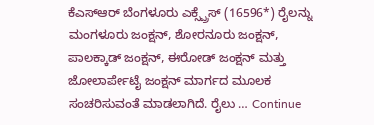ಕೆಎಸ್ಆರ್ ಬೆಂಗಳೂರು ಎಕ್ಸ್ಪ್ರೆಸ್ (16596*) ರೈಲನ್ನು ಮಂಗಳೂರು ಜಂಕ್ಷನ್, ಶೋರನೂರು ಜಂಕ್ಷನ್, ಪಾಲಕ್ಕಾಡ್ ಜಂಕ್ಷನ್, ಈರೋಡ್ ಜಂಕ್ಷನ್ ಮತ್ತು ಜೋಲಾರ್ಪೇಟೈ ಜಂಕ್ಷನ್ ಮಾರ್ಗದ ಮೂಲಕ ಸಂಚರಿಸುವಂತೆ ಮಾಡಲಾಗಿದೆ. ರೈಲು … Continue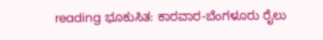reading ಭೂಕುಸಿತ: ಕಾರವಾರ-ಬೆಂಗಳೂರು ರೈಲು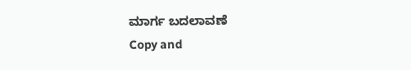ಮಾರ್ಗ ಬದಲಾವಣೆ
Copy and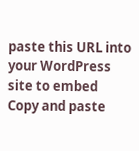paste this URL into your WordPress site to embed
Copy and paste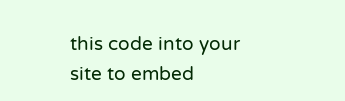this code into your site to embed